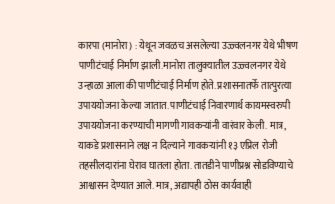कारपा (मानोरा) : येथून जवळच असलेल्या उज्ज्वलनगर येथे भीषण पाणीटंचाई निर्माण झाली.मानोरा तालुक्यातील उज्ज्वलनगर येथे उन्हाळा आला की पाणीटंचाई निर्माण होते. प्रशासनातर्फे तात्पुरत्या उपाययोजना केल्या जातात. पाणीटंचाई निवारणार्थ कायमस्वरुपी उपाययोजना करण्याची मागणी गावकऱ्यांनी वारंवार केली. मात्र, याकडे प्रशासनाने लक्ष न दिल्याने गावकऱ्यांनी १३ एप्रिल रोजी तहसीलदारांना घेराव घातला होता. तातडीने पाणीप्रश्न सोडविण्याचे आश्वासन देण्यात आले. मात्र, अद्यापही ठोस कार्यवाही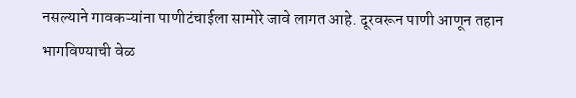नसल्याने गावकऱ्यांना पाणीटंचाईला सामोरे जावे लागत आहे. दूरवरून पाणी आणून तहान भागविण्याची वेळ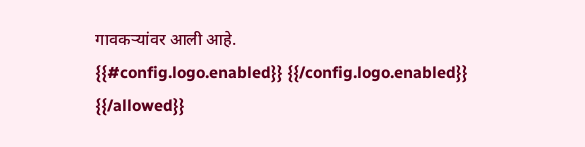गावकऱ्यांवर आली आहे.
{{#config.logo.enabled}} {{/config.logo.enabled}}
{{/allowed}}